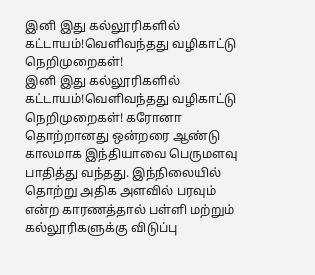இனி இது கல்லூரிகளில் கட்டாயம்!வெளிவந்தது வழிகாட்டு நெறிமுறைகள்!
இனி இது கல்லூரிகளில் கட்டாயம்!வெளிவந்தது வழிகாட்டு நெறிமுறைகள்! கரோனா தொற்றானது ஒன்றரை ஆண்டு காலமாக இந்தியாவை பெருமளவு பாதித்து வந்தது. இந்நிலையில் தொற்று அதிக அளவில் பரவும் என்ற காரணத்தால் பள்ளி மற்றும் கல்லூரிகளுக்கு விடுப்பு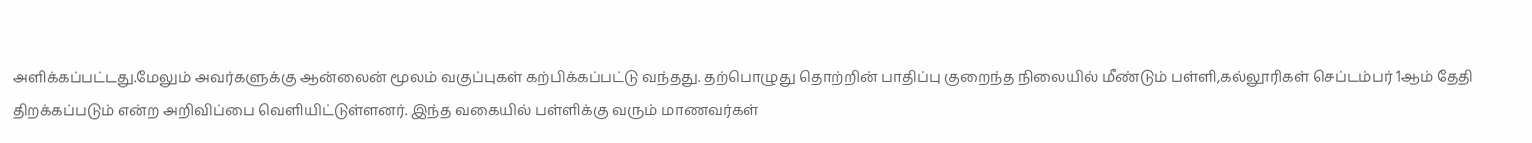அளிக்கப்பட்டது.மேலும் அவர்களுக்கு ஆன்லைன் மூலம் வகுப்புகள் கற்பிக்கப்பட்டு வந்தது. தற்பொழுது தொற்றின் பாதிப்பு குறைந்த நிலையில் மீண்டும் பள்ளி,கல்லூரிகள் செப்டம்பர் 1ஆம் தேதி திறக்கப்படும் என்ற அறிவிப்பை வெளியிட்டுள்ளனர். இந்த வகையில் பள்ளிக்கு வரும் மாணவர்கள்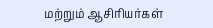மற்றும் ஆசிரியர்கள்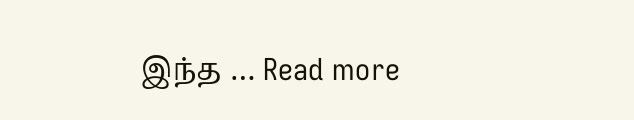இந்த … Read more